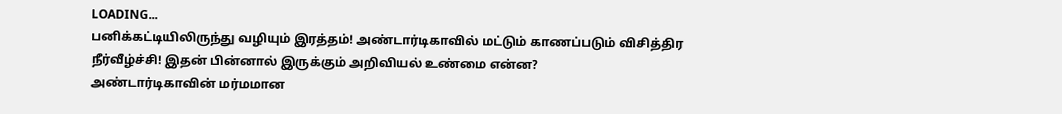LOADING...
பனிக்கட்டியிலிருந்து வழியும் இரத்தம்! அண்டார்டிகாவில் மட்டும் காணப்படும் விசித்திர நீர்வீழ்ச்சி! இதன் பின்னால் இருக்கும் அறிவியல் உண்மை என்ன?
அண்டார்டிகாவின் மர்மமான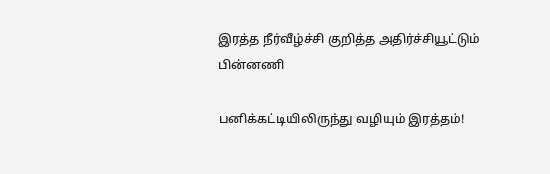இரத்த நீர்வீழ்ச்சி குறித்த அதிர்ச்சியூட்டும் பின்னணி

பனிக்கட்டியிலிருந்து வழியும் இரத்தம்!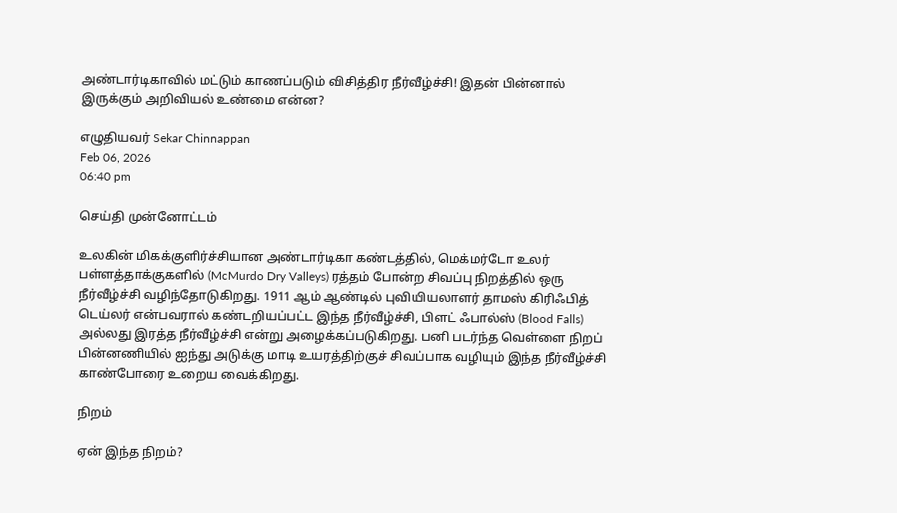அண்டார்டிகாவில் மட்டும் காணப்படும் விசித்திர நீர்வீழ்ச்சி! இதன் பின்னால் இருக்கும் அறிவியல் உண்மை என்ன?

எழுதியவர் Sekar Chinnappan
Feb 06, 2026
06:40 pm

செய்தி முன்னோட்டம்

உலகின் மிகக்குளிர்ச்சியான அண்டார்டிகா கண்டத்தில், மெக்மர்டோ உலர் பள்ளத்தாக்குகளில் (McMurdo Dry Valleys) ரத்தம் போன்ற சிவப்பு நிறத்தில் ஒரு நீர்வீழ்ச்சி வழிந்தோடுகிறது. 1911 ஆம் ஆண்டில் புவியியலாளர் தாமஸ் கிரிஃபித் டெய்லர் என்பவரால் கண்டறியப்பட்ட இந்த நீர்வீழ்ச்சி, பிளட் ஃபால்ஸ் (Blood Falls) அல்லது இரத்த நீர்வீழ்ச்சி என்று அழைக்கப்படுகிறது. பனி படர்ந்த வெள்ளை நிறப் பின்னணியில் ஐந்து அடுக்கு மாடி உயரத்திற்குச் சிவப்பாக வழியும் இந்த நீர்வீழ்ச்சி காண்போரை உறைய வைக்கிறது.

நிறம்

ஏன் இந்த நிறம்?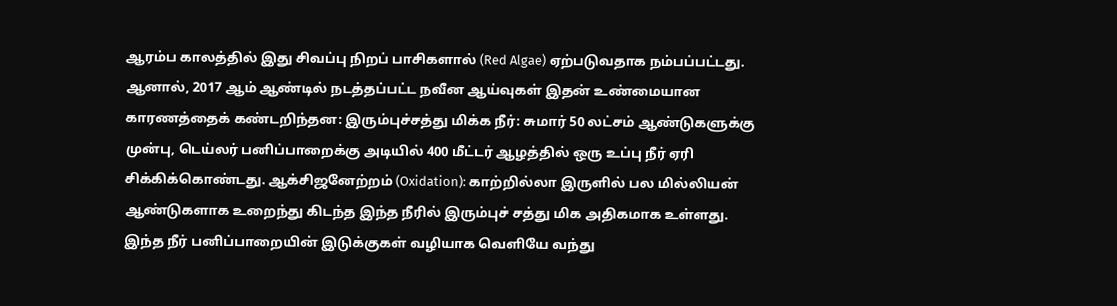ஆரம்ப காலத்தில் இது சிவப்பு நிறப் பாசிகளால் (Red Algae) ஏற்படுவதாக நம்பப்பட்டது. ஆனால், 2017 ஆம் ஆண்டில் நடத்தப்பட்ட நவீன ஆய்வுகள் இதன் உண்மையான காரணத்தைக் கண்டறிந்தன: இரும்புச்சத்து மிக்க நீர்: சுமார் 50 லட்சம் ஆண்டுகளுக்கு முன்பு, டெய்லர் பனிப்பாறைக்கு அடியில் 400 மீட்டர் ஆழத்தில் ஒரு உப்பு நீர் ஏரி சிக்கிக்கொண்டது. ஆக்சிஜனேற்றம் (Oxidation): காற்றில்லா இருளில் பல மில்லியன் ஆண்டுகளாக உறைந்து கிடந்த இந்த நீரில் இரும்புச் சத்து மிக அதிகமாக உள்ளது. இந்த நீர் பனிப்பாறையின் இடுக்குகள் வழியாக வெளியே வந்து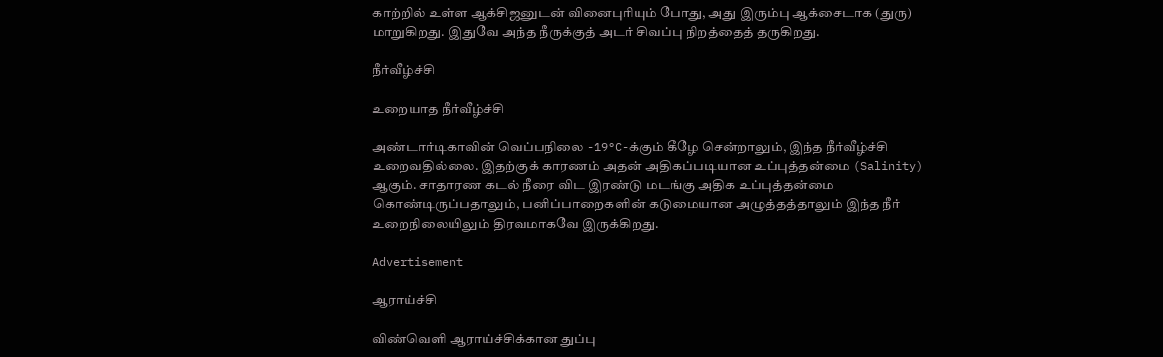காற்றில் உள்ள ஆக்சிஜனுடன் வினைபுரியும் போது, அது இரும்பு ஆக்சைடாக (துரு) மாறுகிறது. இதுவே அந்த நீருக்குத் அடர் சிவப்பு நிறத்தைத் தருகிறது.

நீர்வீழ்ச்சி

உறையாத நீர்வீழ்ச்சி

அண்டார்டிகாவின் வெப்பநிலை -19°C-க்கும் கீழே சென்றாலும், இந்த நீர்வீழ்ச்சி உறைவதில்லை. இதற்குக் காரணம் அதன் அதிகப்படியான உப்புத்தன்மை (Salinity) ஆகும். சாதாரண கடல் நீரை விட இரண்டு மடங்கு அதிக உப்புத்தன்மை கொண்டிருப்பதாலும், பனிப்பாறைகளின் கடுமையான அழுத்தத்தாலும் இந்த நீர் உறைநிலையிலும் திரவமாகவே இருக்கிறது.

Advertisement

ஆராய்ச்சி

விண்வெளி ஆராய்ச்சிக்கான துப்பு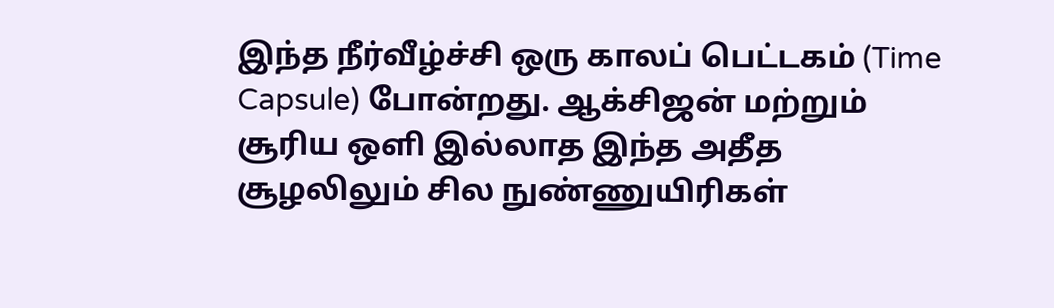இந்த நீர்வீழ்ச்சி ஒரு காலப் பெட்டகம் (Time Capsule) போன்றது. ஆக்சிஜன் மற்றும் சூரிய ஒளி இல்லாத இந்த அதீத சூழலிலும் சில நுண்ணுயிரிகள்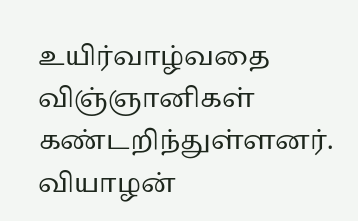உயிர்வாழ்வதை விஞ்ஞானிகள் கண்டறிந்துள்ளனர். வியாழன்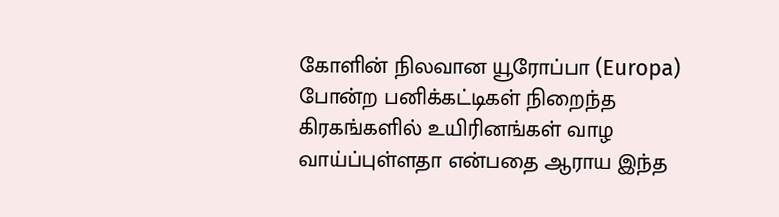கோளின் நிலவான யூரோப்பா (Europa) போன்ற பனிக்கட்டிகள் நிறைந்த கிரகங்களில் உயிரினங்கள் வாழ வாய்ப்புள்ளதா என்பதை ஆராய இந்த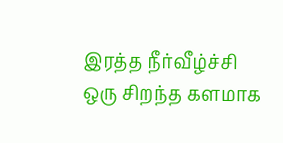இரத்த நீர்வீழ்ச்சி ஒரு சிறந்த களமாக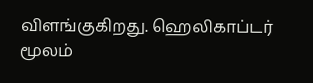விளங்குகிறது. ஹெலிகாப்டர் மூலம்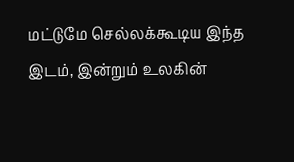மட்டுமே செல்லக்கூடிய இந்த இடம், இன்றும் உலகின்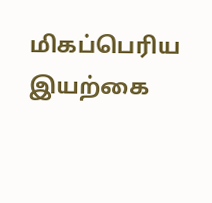மிகப்பெரிய இயற்கை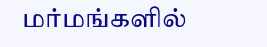மர்மங்களில்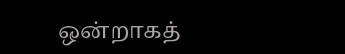ஒன்றாகத்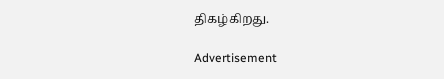திகழ்கிறது.

Advertisement